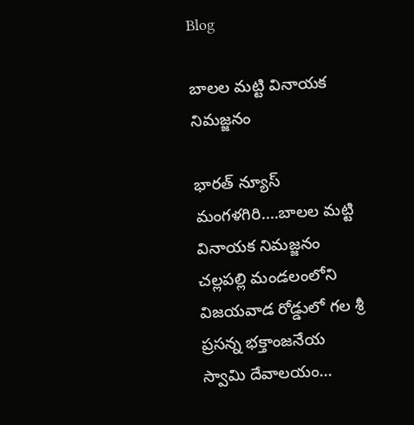Blog

బాలల మట్టి వినాయక నిమజ్జనం

భారత్ న్యూస్ మంగళగిరి….బాలల మట్టి వినాయక నిమజ్జనం చల్లపల్లి మండలంలోని విజయవాడ రోడ్డులో గల శ్రీ ప్రసన్న భక్తాంజనేయ స్వామి దేవాలయం…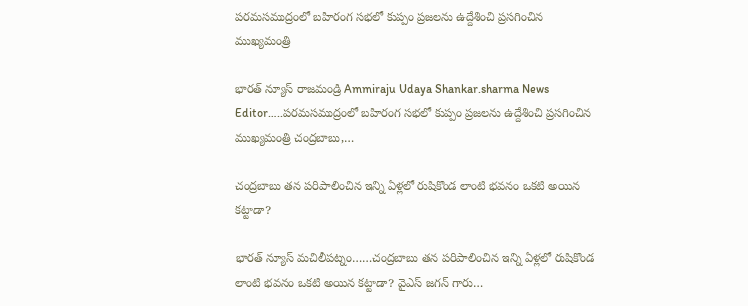పరమసముద్రంలో బహిరంగ సభలో కుప్పం ప్రజలను ఉద్దేశించి ప్రసగించిన ముఖ్యమంత్రి

భారత్ న్యూస్ రాజమండ్రి Ammiraju Udaya Shankar.sharma News Editor…..పరమసముద్రంలో బహిరంగ సభలో కుప్పం ప్రజలను ఉద్దేశించి ప్రసగించిన ముఖ్యమంత్రి చంద్రబాబు,…

చంద్రబాబు తన పరిపాలించిన ఇన్ని ఏళ్లలో రుషికొండ లాంటి భవనం ఒకటి అయిన కట్టాడా?

భారత్ న్యూస్ మచిలీపట్నం……చంద్రబాబు తన పరిపాలించిన ఇన్ని ఏళ్లలో రుషికొండ లాంటి భవనం ఒకటి అయిన కట్టాడా? వైఎస్ జగన్ గారు…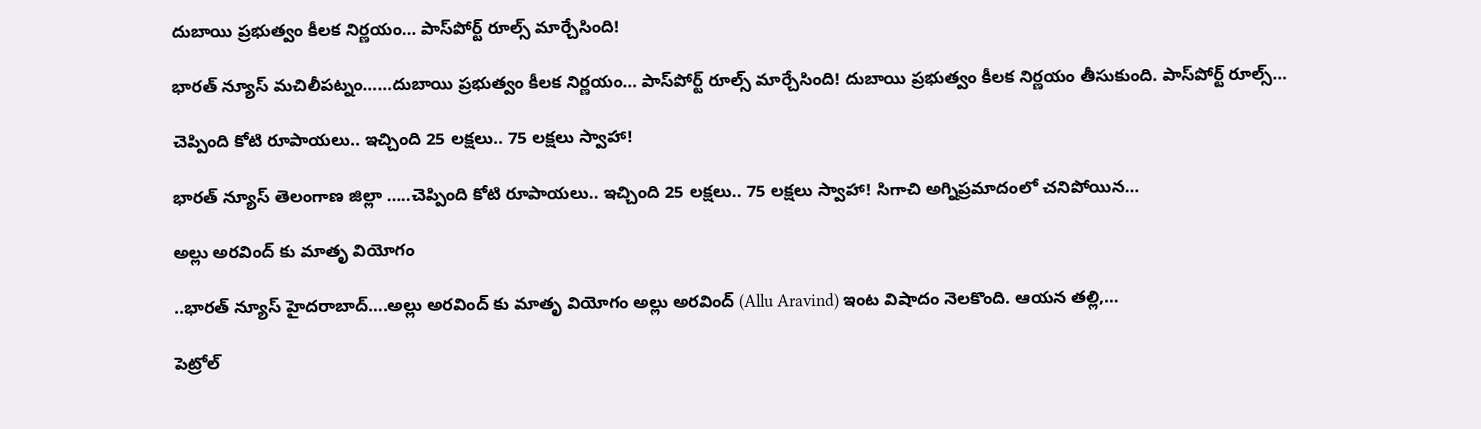దుబాయి ప్రభుత్వం కీలక నిర్ణయం… పాస్‌పోర్ట్‌ రూల్స్ మార్చేసింది!

భారత్ న్యూస్ మచిలీపట్నం……దుబాయి ప్రభుత్వం కీలక నిర్ణయం… పాస్‌పోర్ట్‌ రూల్స్ మార్చేసింది! దుబాయి ప్రభుత్వం కీలక నిర్ణయం తీసుకుంది. పాస్‌పోర్ట్‌ రూల్స్…

చెప్పింది కోటి రూపాయలు.. ఇచ్చింది 25 లక్షలు.. 75 లక్షలు స్వాహా!

భారత్ న్యూస్ తెలంగాణ జిల్లా …..చెప్పింది కోటి రూపాయలు.. ఇచ్చింది 25 లక్షలు.. 75 లక్షలు స్వాహా! సిగాచి అగ్నిప్రమాదంలో చనిపోయిన…

అల్లు అరవింద్ కు మాతృ వియోగం

..భారత్ న్యూస్ హైదరాబాద్….అల్లు అరవింద్ కు మాతృ వియోగం అల్లు అరవింద్ (Allu Aravind) ఇంట విషాదం నెలకొంది. ఆయన తల్లి,…

పెట్రోల్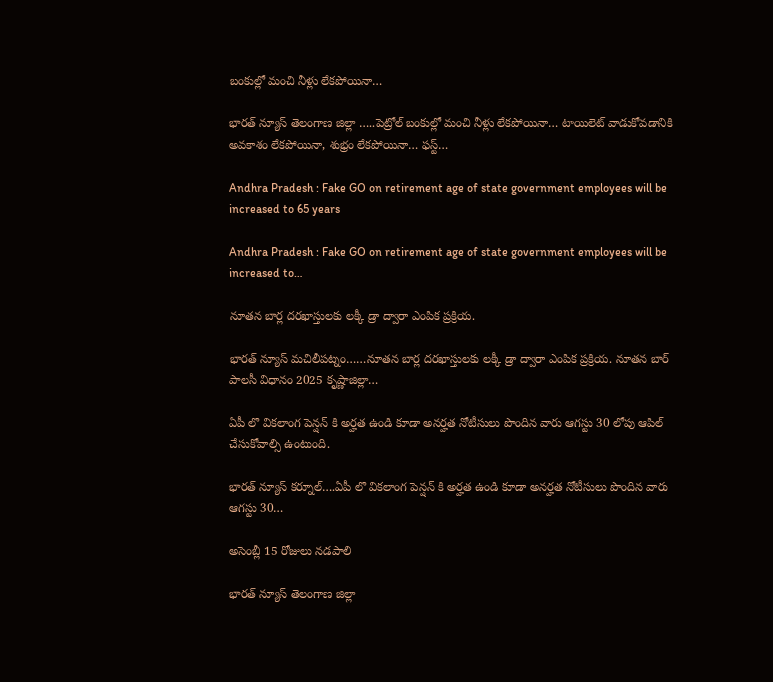బంకుల్లో మంచి నీళ్లు లేకపోయినా…

భారత్ న్యూస్ తెలంగాణ జిల్లా …..పెట్రోల్ బంకుల్లో మంచి నీళ్లు లేకపోయినా… టాయిలెట్ వాడుకోవడానికి అవకాశం లేకపోయినా, శుభ్రం లేకపోయినా… ఫస్ట్…

Andhra Pradesh : Fake GO on retirement age of state government employees will be increased to 65 years

Andhra Pradesh : Fake GO on retirement age of state government employees will be increased to…

నూతన బార్ల దరఖాస్తులకు లక్కీ డ్రా ద్వారా ఎంపిక ప్రక్రియ.

భారత్ న్యూస్ మచిలీపట్నం……నూతన బార్ల దరఖాస్తులకు లక్కీ డ్రా ద్వారా ఎంపిక ప్రక్రియ. నూతన బార్ పాలసీ విధానం 2025 కృష్ణాజిల్లా…

ఏపీ లొ వికలాంగ పెన్షన్ కి అర్హత ఉండి కూడా అనర్హత నోటీసులు పొందిన వారు ఆగస్టు 30 లోపు ఆపిల్ చేసుకోవాల్సి ఉంటుంది.

భారత్ న్యూస్ కర్నూల్….ఏపీ లొ వికలాంగ పెన్షన్ కి అర్హత ఉండి కూడా అనర్హత నోటీసులు పొందిన వారు ఆగస్టు 30…

అసెంబ్లీ 15 రోజులు నడపాలి

భారత్ న్యూస్ తెలంగాణ జిల్లా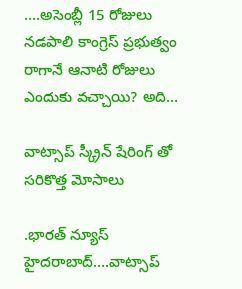….అసెంబ్లీ 15 రోజులు నడపాలి కాంగ్రెస్ ప్రభుత్వం రాగానే ఆనాటి రోజులు ఎందుకు వచ్చాయి? అది…

వాట్సాప్ స్క్రీన్ షేరింగ్ తో సరికొత్త మోసాలు

.భారత్ న్యూస్ హైదరాబాద్….వాట్సాప్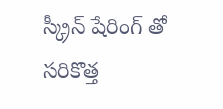స్క్రీన్ షేరింగ్ తో సరికొత్త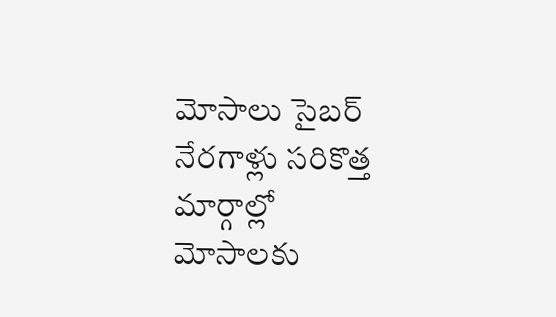మోసాలు సైబర్ నేరగాళ్లు సరికొత్త మార్గాల్లో మోసాలకు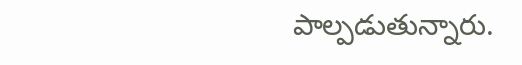పాల్పడుతున్నారు.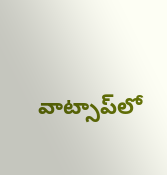వాట్సాప్‌లో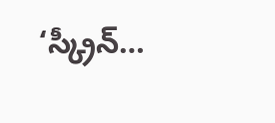‘స్క్రీన్…